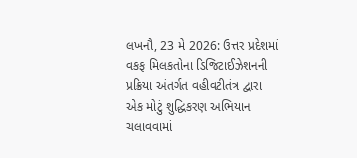લખનૌ, 23 મે 2026: ઉત્તર પ્રદેશમાં વકફ મિલકતોના ડિજિટાઈઝેશનની પ્રક્રિયા અંતર્ગત વહીવટીતંત્ર દ્વારા એક મોટું શુદ્ધિકરણ અભિયાન ચલાવવામાં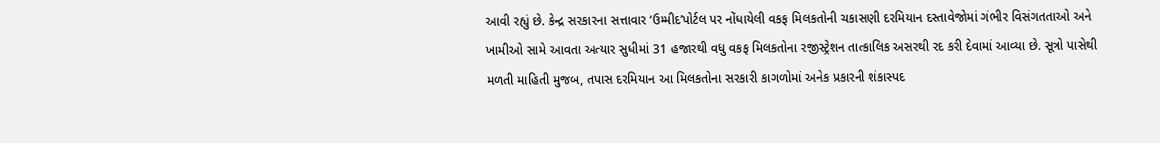આવી રહ્યું છે. કેન્દ્ર સરકારના સત્તાવાર ‘ઉમ્મીદ’પોર્ટલ પર નોંધાયેલી વકફ મિલકતોની ચકાસણી દરમિયાન દસ્તાવેજોમાં ગંભીર વિસંગતતાઓ અને ખામીઓ સામે આવતા અત્યાર સુધીમાં 31 હજારથી વધુ વકફ મિલકતોના રજીસ્ટ્રેશન તાત્કાલિક અસરથી રદ કરી દેવામાં આવ્યા છે. સૂત્રો પાસેથી મળતી માહિતી મુજબ, તપાસ દરમિયાન આ મિલકતોના સરકારી કાગળોમાં અનેક પ્રકારની શંકાસ્પદ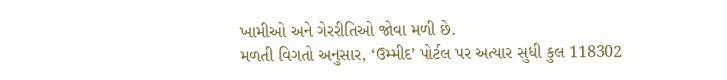ખામીઓ અને ગેરરીતિઓ જોવા મળી છે.
મળતી વિગતો અનુસાર, ‘ઉમ્મીદ’ પોર્ટલ પર અત્યાર સુધી કુલ 118302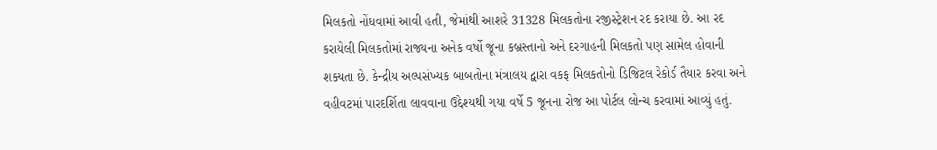મિલકતો નોંધવામાં આવી હતી, જેમાંથી આશરે 31328 મિલકતોના રજીસ્ટ્રેશન રદ કરાયા છે. આ રદ કરાયેલી મિલકતોમાં રાજ્યના અનેક વર્ષો જૂના કબ્રસ્તાનો અને દરગાહની મિલકતો પણ સામેલ હોવાની શક્યતા છે. કેન્દ્રીય અલ્પસંખ્યક બાબતોના મંત્રાલય દ્વારા વકફ મિલકતોનો ડિજિટલ રેકોર્ડ તૈયાર કરવા અને વહીવટમાં પારદર્શિતા લાવવાના ઉદ્દેશ્યથી ગયા વર્ષે 5 જૂનના રોજ આ પોર્ટલ લોન્ચ કરવામાં આવ્યું હતું.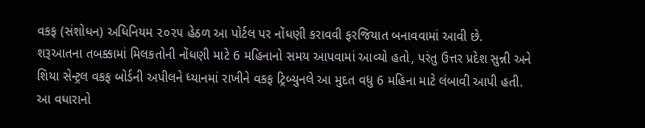વકફ (સંશોધન) અધિનિયમ ૨૦૨૫ હેઠળ આ પોર્ટલ પર નોંધણી કરાવવી ફરજિયાત બનાવવામાં આવી છે.
શરૂઆતના તબક્કામાં મિલકતોની નોંધણી માટે 6 મહિનાનો સમય આપવામાં આવ્યો હતો, પરંતુ ઉત્તર પ્રદેશ સુન્ની અને શિયા સેન્ટ્રલ વકફ બોર્ડની અપીલને ધ્યાનમાં રાખીને વકફ ટ્રિબ્યુનલે આ મુદત વધુ 6 મહિના માટે લંબાવી આપી હતી. આ વધારાનો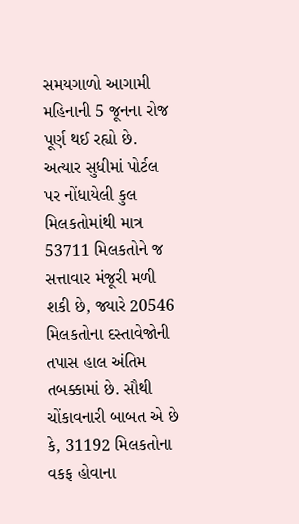સમયગાળો આગામી મહિનાની 5 જૂનના રોજ પૂર્ણ થઈ રહ્યો છે. અત્યાર સુધીમાં પોર્ટલ પર નોંધાયેલી કુલ મિલકતોમાંથી માત્ર 53711 મિલકતોને જ સત્તાવાર મંજૂરી મળી શકી છે, જ્યારે 20546 મિલકતોના દસ્તાવેજોની તપાસ હાલ અંતિમ તબક્કામાં છે. સૌથી ચોંકાવનારી બાબત એ છે કે, 31192 મિલકતોના વકફ હોવાના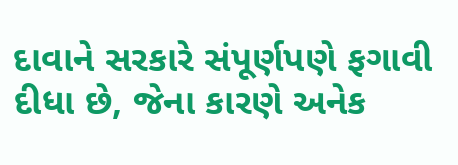દાવાને સરકારે સંપૂર્ણપણે ફગાવી દીધા છે, જેના કારણે અનેક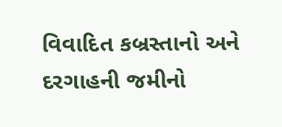વિવાદિત કબ્રસ્તાનો અને દરગાહની જમીનો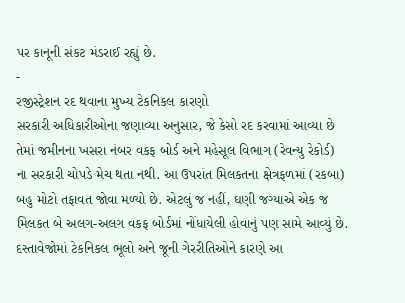પર કાનૂની સંકટ મંડરાઈ રહ્યું છે.
-
રજીસ્ટ્રેશન રદ થવાના મુખ્ય ટેકનિકલ કારણો
સરકારી અધિકારીઓના જણાવ્યા અનુસાર, જે કેસો રદ કરવામાં આવ્યા છે તેમાં જમીનના ખસરા નંબર વકફ બોર્ડ અને મહેસૂલ વિભાગ (રેવન્યુ રેકોર્ડ) ના સરકારી ચોપડે મેચ થતા નથી. આ ઉપરાંત મિલકતના ક્ષેત્રફળમાં (રકબા) બહુ મોટો તફાવત જોવા મળ્યો છે. એટલું જ નહીં, ઘણી જગ્યાએ એક જ મિલકત બે અલગ-અલગ વકફ બોર્ડમાં નોંધાયેલી હોવાનું પણ સામે આવ્યું છે. દસ્તાવેજોમાં ટેકનિકલ ભૂલો અને જૂની ગેરરીતિઓને કારણે આ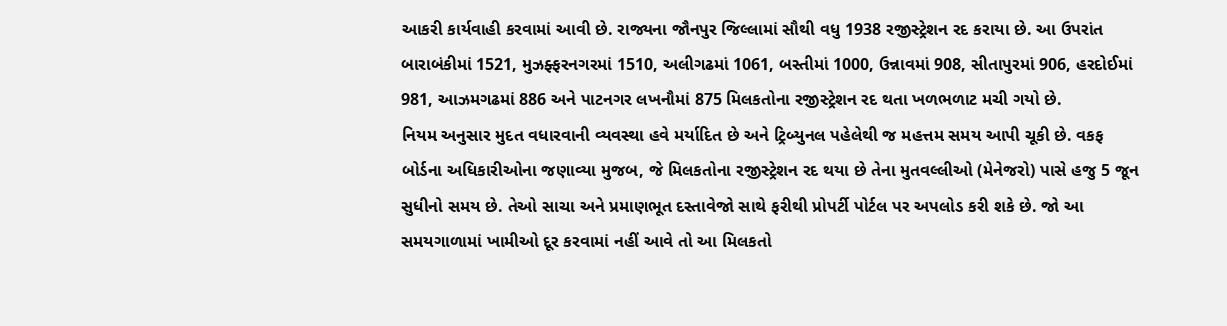આકરી કાર્યવાહી કરવામાં આવી છે. રાજ્યના જૌનપુર જિલ્લામાં સૌથી વધુ 1938 રજીસ્ટ્રેશન રદ કરાયા છે. આ ઉપરાંત બારાબંકીમાં 1521, મુઝફ્ફરનગરમાં 1510, અલીગઢમાં 1061, બસ્તીમાં 1000, ઉન્નાવમાં 908, સીતાપુરમાં 906, હરદોઈમાં 981, આઝમગઢમાં 886 અને પાટનગર લખનૌમાં 875 મિલકતોના રજીસ્ટ્રેશન રદ થતા ખળભળાટ મચી ગયો છે.
નિયમ અનુસાર મુદત વધારવાની વ્યવસ્થા હવે મર્યાદિત છે અને ટ્રિબ્યુનલ પહેલેથી જ મહત્તમ સમય આપી ચૂકી છે. વકફ બોર્ડના અધિકારીઓના જણાવ્યા મુજબ, જે મિલકતોના રજીસ્ટ્રેશન રદ થયા છે તેના મુતવલ્લીઓ (મેનેજરો) પાસે હજુ 5 જૂન સુધીનો સમય છે. તેઓ સાચા અને પ્રમાણભૂત દસ્તાવેજો સાથે ફરીથી પ્રોપર્ટી પોર્ટલ પર અપલોડ કરી શકે છે. જો આ સમયગાળામાં ખામીઓ દૂર કરવામાં નહીં આવે તો આ મિલકતો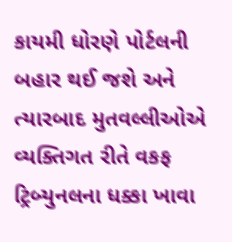કાયમી ધોરણે પોર્ટલની બહાર થઈ જશે અને ત્યારબાદ મુતવલ્લીઓએ વ્યક્તિગત રીતે વકફ ટ્રિબ્યુનલના ધક્કા ખાવા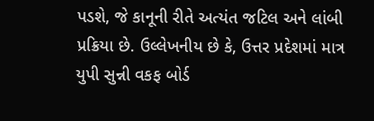પડશે, જે કાનૂની રીતે અત્યંત જટિલ અને લાંબી પ્રક્રિયા છે. ઉલ્લેખનીય છે કે, ઉત્તર પ્રદેશમાં માત્ર યુપી સુન્ની વકફ બોર્ડ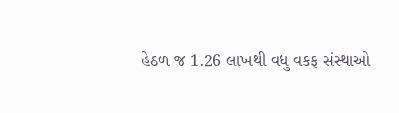હેઠળ જ 1.26 લાખથી વધુ વકફ સંસ્થાઓ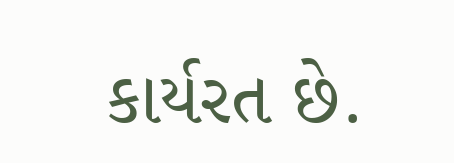કાર્યરત છે.